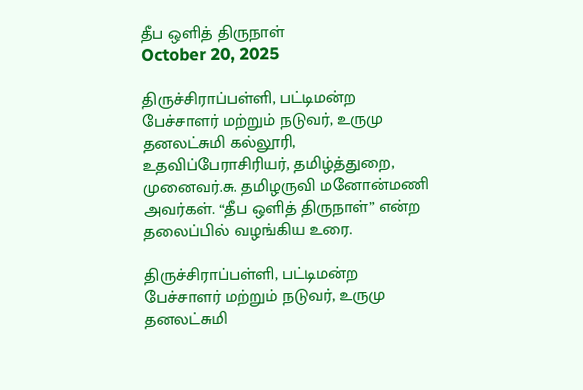தீப ஒளித் திருநாள்
October 20, 2025

திருச்சிராப்பள்ளி, பட்டிமன்ற பேச்சாளர் மற்றும் நடுவர், உருமு தனலட்சுமி கல்லூரி, உதவிப்பேராசிரியர், தமிழ்த்துறை, முனைவர்.சு. தமிழருவி மனோன்மணி அவர்கள். “தீப ஒளித் திருநாள்” என்ற தலைப்பில் வழங்கிய உரை.

திருச்சிராப்பள்ளி, பட்டிமன்ற பேச்சாளர் மற்றும் நடுவர், உருமு தனலட்சுமி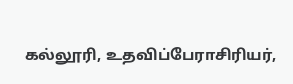கல்லூரி, உதவிப்பேராசிரியர்,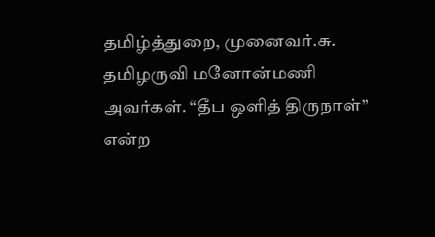தமிழ்த்துறை, முனைவர்.சு. தமிழருவி மனோன்மணி அவர்கள். “தீப ஒளித் திருநாள்” என்ற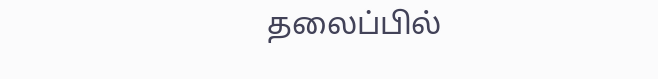தலைப்பில்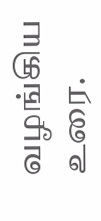வழங்கிய உரை.